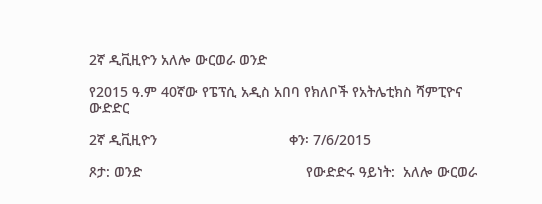2ኛ ዲቪዚዮን አለሎ ውርወራ ወንድ

የ2015 ዓ.ም 40ኛው የፔፕሲ አዲስ አበባ የክለቦች የአትሌቲክስ ሻምፒዮና ውድድር

2ኛ ዲቪዚዮን                                 ቀን፡ 7/6/2015

ጾታ: ወንድ                                         የውድድሩ ዓይነት:  አለሎ ውርወራ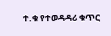ተ.ቁ የተወዳዳሪ ቁጥር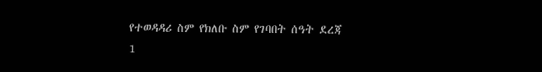የተወዳዳሪ ስም የክለቡ ስም የገባበት ሰዓት ደረጃ
1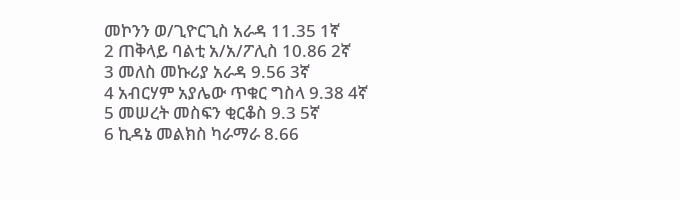መኮንን ወ/ጊዮርጊስ አራዳ 11.35 1ኛ
2 ጠቅላይ ባልቲ አ/አ/ፖሊስ 10.86 2ኛ
3 መለስ መኩሪያ አራዳ 9.56 3ኛ
4 አብርሃም አያሌው ጥቁር ግስላ 9.38 4ኛ
5 መሠረት መስፍን ቂርቆስ 9.3 5ኛ
6 ኪዳኔ መልክስ ካራማራ 8.66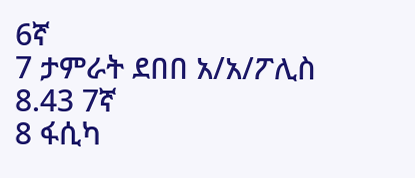6ኛ
7 ታምራት ደበበ አ/አ/ፖሊስ 8.43 7ኛ
8 ፋሲካ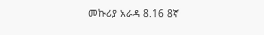መኩሪያ አራዳ 8.16 8ኛ